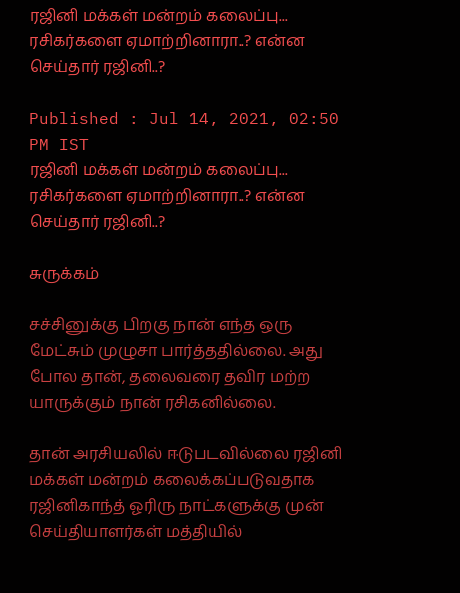ரஜினி மக்கள் மன்றம் கலைப்பு... ரசிகர்களை ஏமாற்றினாரா..? என்ன செய்தார் ரஜினி..?

Published : Jul 14, 2021, 02:50 PM IST
ரஜினி மக்கள் மன்றம் கலைப்பு... ரசிகர்களை ஏமாற்றினாரா..? என்ன செய்தார் ரஜினி..?

சுருக்கம்

சச்சினுக்கு பிறகு நான் எந்த ஒரு மேட்சும் முழுசா பார்த்ததில்லை. அது போல தான், தலைவரை தவிர மற்ற யாருக்கும் நான் ரசிகனில்லை.

தான் அரசியலில் ஈடுபடவில்லை ரஜினி மக்கள் மன்றம் கலைக்கப்படுவதாக ரஜினிகாந்த் ஓரிரு நாட்களுக்கு முன்  செய்தியாளர்கள் மத்தியில்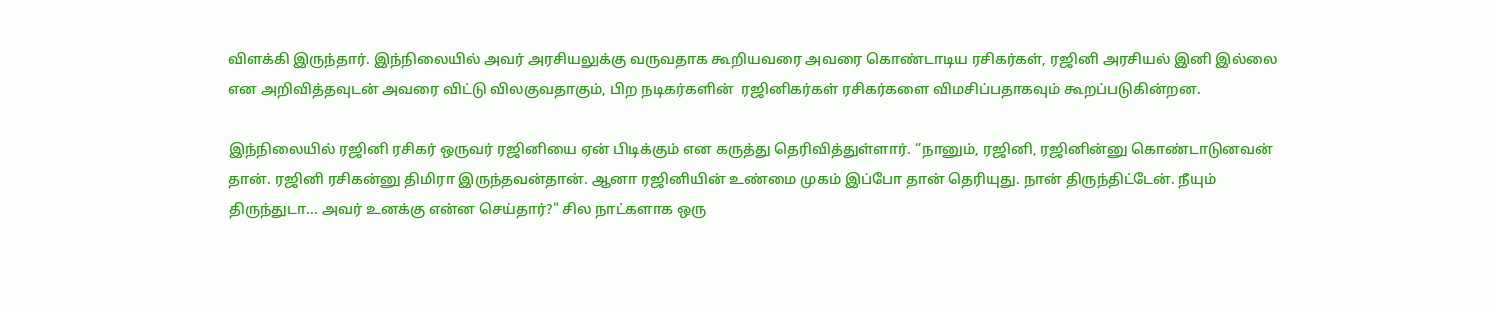விளக்கி இருந்தார். இந்நிலையில் அவர் அரசியலுக்கு வருவதாக கூறியவரை அவரை கொண்டாடிய ரசிகர்கள், ரஜினி அரசியல் இனி இல்லை என அறிவித்தவுடன் அவரை விட்டு விலகுவதாகும், பிற நடிகர்களின்  ரஜினிகர்கள் ரசிகர்களை விமசிப்பதாகவும் கூறப்படுகின்றன.

இந்நிலையில் ரஜினி ரசிகர் ஒருவர் ரஜினியை ஏன் பிடிக்கும் என கருத்து தெரிவித்துள்ளார். ‘’நானும், ரஜினி, ரஜினின்னு கொண்டாடுனவன் தான். ரஜினி ரசிகன்னு திமிரா இருந்தவன்தான். ஆனா ரஜினியின் உண்மை முகம் இப்போ தான் தெரியுது. நான் திருந்திட்டேன். நீயும் திருந்துடா... அவர் உனக்கு என்ன செய்தார்?" சில நாட்களாக ஒரு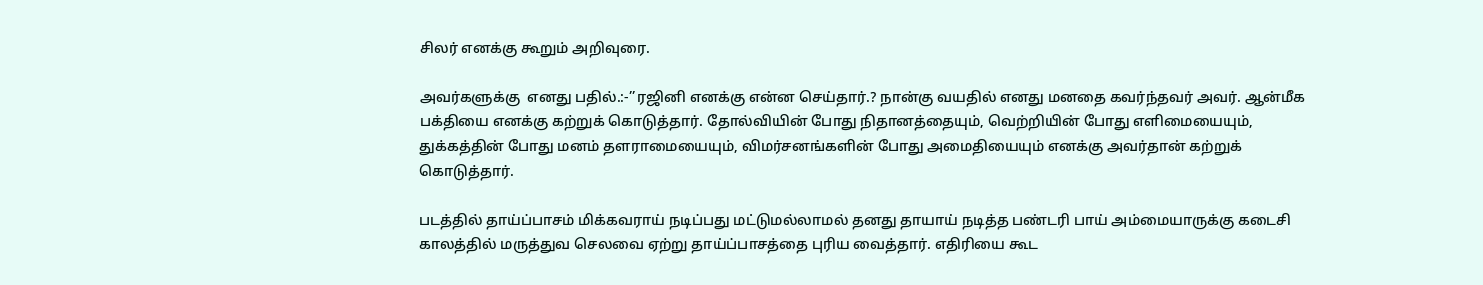சிலர் எனக்கு கூறும் அறிவுரை.

அவர்களுக்கு  எனது பதில்.:-’’ரஜினி எனக்கு என்ன செய்தார்.? நான்கு வயதில் எனது மனதை கவர்ந்தவர் அவர். ஆன்மீக பக்தியை எனக்கு கற்றுக் கொடுத்தார். தோல்வியின் போது நிதானத்தையும், வெற்றியின் போது எளிமையையும், துக்கத்தின் போது மனம் தளராமையையும், விமர்சனங்களின் போது அமைதியையும் எனக்கு அவர்தான் கற்றுக் கொடுத்தார்.

படத்தில் தாய்ப்பாசம் மிக்கவராய் நடிப்பது மட்டுமல்லாமல் தனது தாயாய் நடித்த பண்டரி பாய் அம்மையாருக்கு கடைசி காலத்தில் மருத்துவ செலவை ஏற்று தாய்ப்பாசத்தை புரிய வைத்தார். எதிரியை கூட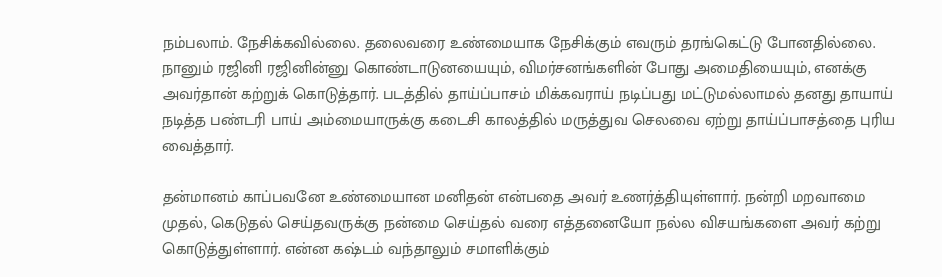நம்பலாம். நேசிக்கவில்லை. தலைவரை உண்மையாக நேசிக்கும் எவரும் தரங்கெட்டு போனதில்லை. நானும் ரஜினி ரஜினின்னு கொண்டாடுனயையும், விமர்சனங்களின் போது அமைதியையும், எனக்கு அவர்தான் கற்றுக் கொடுத்தார். படத்தில் தாய்ப்பாசம் மிக்கவராய் நடிப்பது மட்டுமல்லாமல் தனது தாயாய் நடித்த பண்டரி பாய் அம்மையாருக்கு கடைசி காலத்தில் மருத்துவ செலவை ஏற்று தாய்ப்பாசத்தை புரிய வைத்தார்.

தன்மானம் காப்பவனே உண்மையான மனிதன் என்பதை அவர் உணர்த்தியுள்ளார். நன்றி மறவாமை முதல், கெடுதல் செய்தவருக்கு நன்மை செய்தல் வரை எத்தனையோ நல்ல விசயங்களை அவர் கற்று கொடுத்துள்ளார். என்ன கஷ்டம் வந்தாலும் சமாளிக்கும்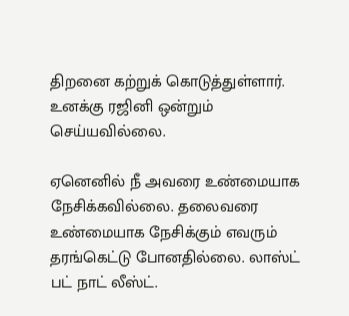திறனை கற்றுக் கொடுத்துள்ளார். உனக்கு ரஜினி ஒன்றும் செய்யவில்லை.

ஏனெனில் நீ அவரை உண்மையாக நேசிக்கவில்லை. தலைவரை உண்மையாக நேசிக்கும் எவரும் தரங்கெட்டு போனதில்லை. லாஸ்ட் பட் நாட் லீஸ்ட்.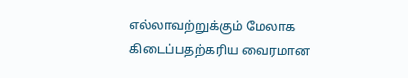எல்லாவற்றுக்கும் மேலாக கிடைப்பதற்கரிய வைரமான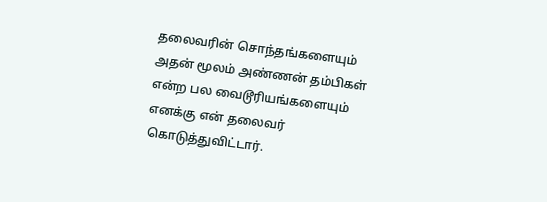தலைவரின் சொந்தங்களையும் அதன் மூலம் அண்ணன் தம்பிகள் என்ற பல வைடூரியங்களையும் எனக்கு என் தலைவர் கொடுத்துவிட்டார்.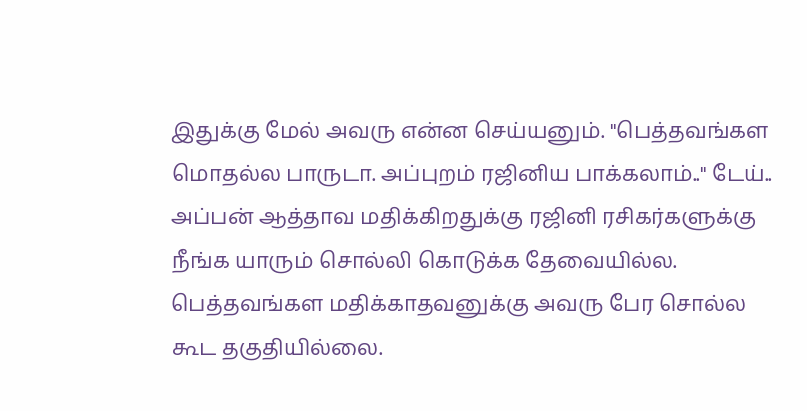இதுக்கு மேல் அவரு என்ன செய்யனும். "பெத்தவங்கள மொதல்ல பாருடா. அப்புறம் ரஜினிய பாக்கலாம்.." டேய்.. அப்பன் ஆத்தாவ மதிக்கிறதுக்கு ரஜினி ரசிகர்களுக்கு நீங்க யாரும் சொல்லி கொடுக்க தேவையில்ல. பெத்தவங்கள மதிக்காதவனுக்கு அவரு பேர சொல்ல கூட தகுதியில்லை.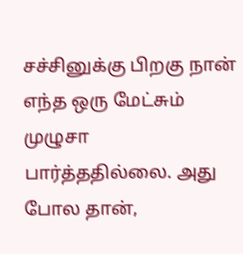சச்சினுக்கு பிறகு நான் எந்த ஒரு மேட்சும் முழுசா பார்த்ததில்லை. அது போல தான்,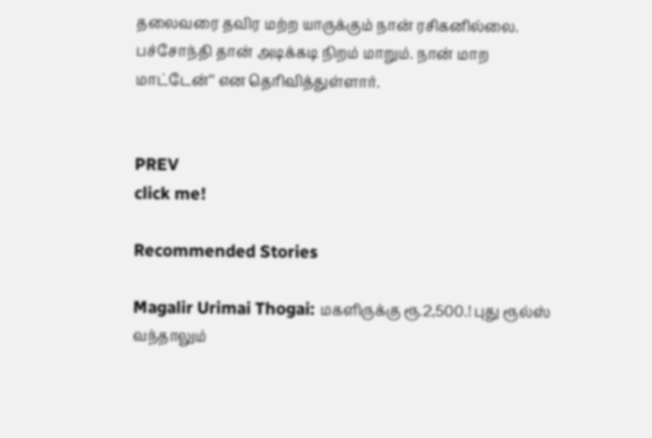தலைவரை தவிர மற்ற யாருக்கும் நான் ரசிகனில்லை. பச்சோந்தி தான் அடிக்கடி நிறம் மாறும். நான் மாற மாட்டேன்’’ என தெரிவித்துள்ளார்.


PREV
click me!

Recommended Stories

Magalir Urimai Thogai: மகளிருக்கு ரூ.2,500.! புது ரூல்ஸ் வந்தாலும்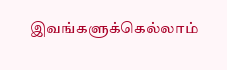இவங்களுக்கெல்லாம்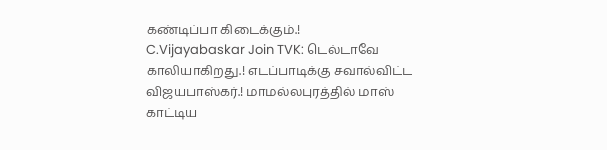கண்டிப்பா கிடைக்கும்.!
C.Vijayabaskar Join TVK: டெல்டாவே காலியாகிறது.! எடப்பாடிக்கு சவால்விட்ட விஜயபாஸ்கர்.! மாமல்லபுரத்தில் மாஸ் காட்டிய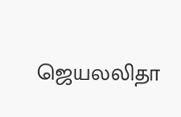ஜெயலலிதா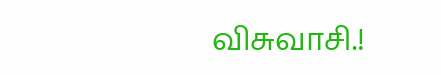விசுவாசி.!